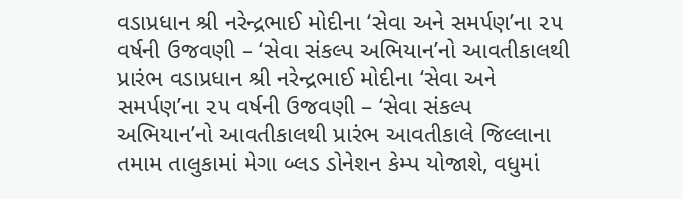વડાપ્રધાન શ્રી નરેન્દ્રભાઈ મોદીના ‘સેવા અને સમર્પણ’ના ૨૫ વર્ષની ઉજવણી – ‘સેવા સંકલ્પ અભિયાન’નો આવતીકાલથી પ્રારંભ વડાપ્રધાન શ્રી નરેન્દ્રભાઈ મોદીના ‘સેવા અને સમર્પણ’ના ૨૫ વર્ષની ઉજવણી – ‘સેવા સંકલ્પ અભિયાન’નો આવતીકાલથી પ્રારંભ આવતીકાલે જિલ્લાના તમામ તાલુકામાં મેગા બ્લડ ડોનેશન કેમ્પ યોજાશે, વધુમાં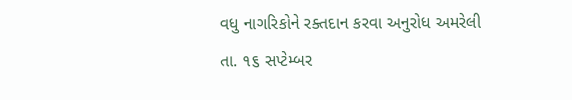વધુ નાગરિકોને રક્તદાન કરવા અનુરોધ અમરેલી તા. ૧૬ સપ્ટેમ્બર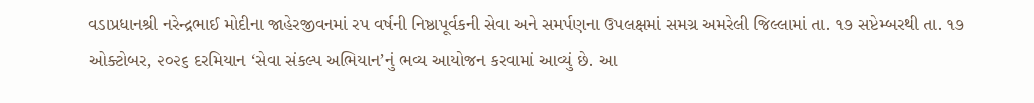વડાપ્રધાનશ્રી નરેન્દ્રભાઈ મોદીના જાહેરજીવનમાં રપ વર્ષની નિષ્ઠાપૂર્વકની સેવા અને સમર્પણના ઉપલક્ષમાં સમગ્ર અમરેલી જિલ્લામાં તા. ૧૭ સપ્ટેમ્બરથી તા. ૧૭ ઓક્ટોબર, ૨૦૨૬ દરમિયાન ‘સેવા સંકલ્પ અભિયાન’નું ભવ્ય આયોજન કરવામાં આવ્યું છે. આ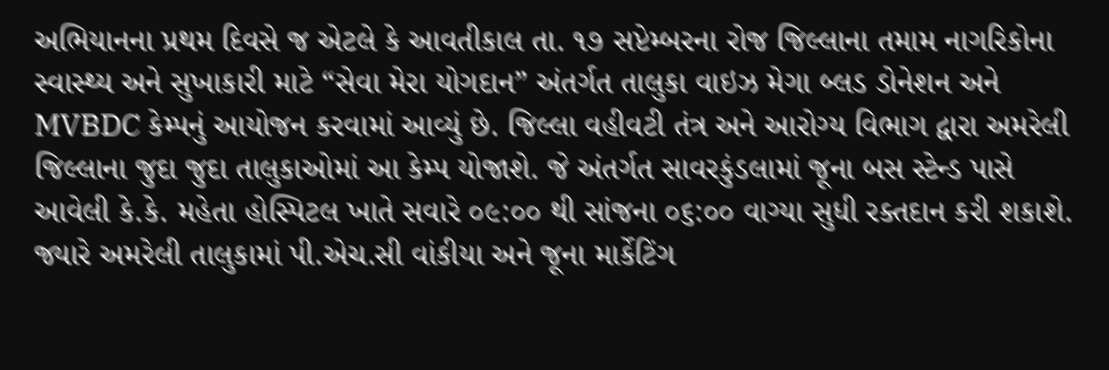અભિયાનના પ્રથમ દિવસે જ એટલે કે આવતીકાલ તા. ૧૭ સપ્ટેમ્બરના રોજ જિલ્લાના તમામ નાગરિકોના સ્વાસ્થ્ય અને સુખાકારી માટે “સેવા મેરા યોગદાન” અંતર્ગત તાલુકા વાઇઝ મેગા બ્લડ ડોનેશન અને MVBDC કેમ્પનું આયોજન કરવામાં આવ્યું છે. જિલ્લા વહીવટી તંત્ર અને આરોગ્ય વિભાગ દ્વારા અમરેલી જિલ્લાના જુદા જુદા તાલુકાઓમાં આ કેમ્પ યોજાશે. જે અંતર્ગત સાવરકુંડલામાં જૂના બસ સ્ટેન્ડ પાસે આવેલી કે.કે. મહેતા હોસ્પિટલ ખાતે સવારે ૦૯:૦૦ થી સાંજના ૦૬:૦૦ વાગ્યા સુધી રક્તદાન કરી શકાશે. જ્યારે અમરેલી તાલુકામાં પી.એચ.સી વાંકીયા અને જૂના માર્કેટિંગ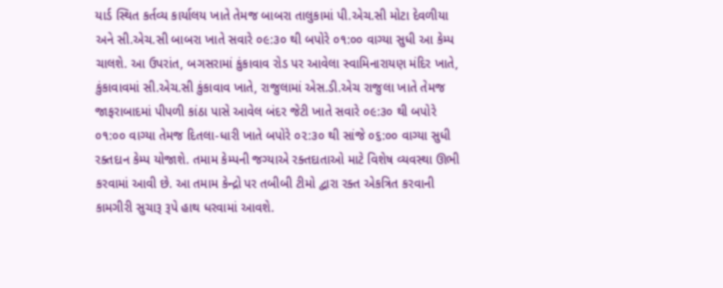યાર્ડ સ્થિત કર્તવ્ય કાર્યાલય ખાતે તેમજ બાબરા તાલુકામાં પી.એચ.સી મોટા દેવળીયા અને સી.એચ.સી બાબરા ખાતે સવારે ૦૯:૩૦ થી બપોરે ૦૧:૦૦ વાગ્યા સુધી આ કેમ્પ ચાલશે. આ ઉપરાંત, બગસરામાં કુંકાવાવ રોડ પર આવેલા સ્વામિનારાયણ મંદિર ખાતે, કુંકાવાવમાં સી.એચ.સી કુંકાવાવ ખાતે, રાજુલામાં એસ.ડી.એચ રાજુલા ખાતે તેમજ જાફરાબાદમાં પીપળી કાંઠા પાસે આવેલ બંદર જેટી ખાતે સવારે ૦૯:૩૦ થી બપોરે ૦૧:૦૦ વાગ્યા તેમજ દિતલા-ધારી ખાતે બપોરે ૦૨:૩૦ થી સાંજે ૦૬:૦૦ વાગ્યા સુધી રક્તદાન કેમ્પ યોજાશે. તમામ કેમ્પની જગ્યાએ રક્તદાતાઓ માટે વિશેષ વ્યવસ્થા ઊભી કરવામાં આવી છે. આ તમામ કેન્દ્રો પર તબીબી ટીમો દ્વારા રક્ત એકત્રિત કરવાની કામગીરી સુચારૂ રૂપે હાથ ધરવામાં આવશે.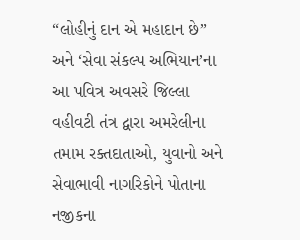“લોહીનું દાન એ મહાદાન છે” અને ‘સેવા સંકલ્પ અભિયાન’ના આ પવિત્ર અવસરે જિલ્લા વહીવટી તંત્ર દ્વારા અમરેલીના તમામ રક્તદાતાઓ, યુવાનો અને સેવાભાવી નાગરિકોને પોતાના નજીકના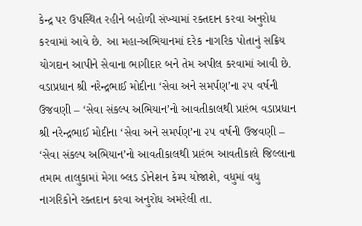કેન્દ્ર પર ઉપસ્થિત રહીને બહોળી સંખ્યામાં રક્તદાન કરવા અનુરોધ કરવામાં આવે છે. આ મહા-અભિયાનમાં દરેક નાગરિક પોતાનું સક્રિય યોગદાન આપીને સેવાના ભાગીદાર બને તેમ અપીલ કરવામાં આવી છે.
વડાપ્રધાન શ્રી નરેન્દ્રભાઈ મોદીના ‘સેવા અને સમર્પણ’ના ૨૫ વર્ષની ઉજવણી – ‘સેવા સંકલ્પ અભિયાન’નો આવતીકાલથી પ્રારંભ વડાપ્રધાન શ્રી નરેન્દ્રભાઈ મોદીના ‘સેવા અને સમર્પણ’ના ૨૫ વર્ષની ઉજવણી – ‘સેવા સંકલ્પ અભિયાન’નો આવતીકાલથી પ્રારંભ આવતીકાલે જિલ્લાના તમામ તાલુકામાં મેગા બ્લડ ડોનેશન કેમ્પ યોજાશે, વધુમાં વધુ નાગરિકોને રક્તદાન કરવા અનુરોધ અમરેલી તા.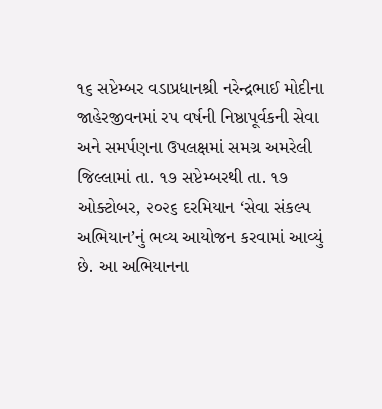૧૬ સપ્ટેમ્બર વડાપ્રધાનશ્રી નરેન્દ્રભાઈ મોદીના જાહેરજીવનમાં રપ વર્ષની નિષ્ઠાપૂર્વકની સેવા અને સમર્પણના ઉપલક્ષમાં સમગ્ર અમરેલી જિલ્લામાં તા. ૧૭ સપ્ટેમ્બરથી તા. ૧૭ ઓક્ટોબર, ૨૦૨૬ દરમિયાન ‘સેવા સંકલ્પ અભિયાન’નું ભવ્ય આયોજન કરવામાં આવ્યું છે. આ અભિયાનના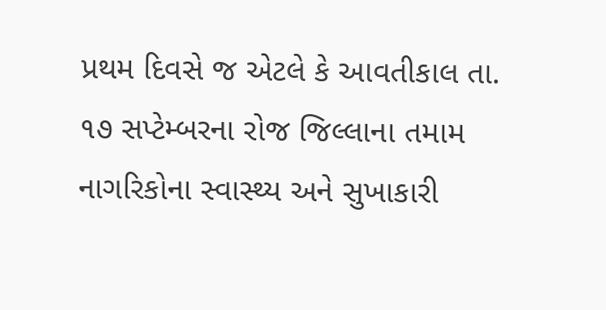પ્રથમ દિવસે જ એટલે કે આવતીકાલ તા. ૧૭ સપ્ટેમ્બરના રોજ જિલ્લાના તમામ નાગરિકોના સ્વાસ્થ્ય અને સુખાકારી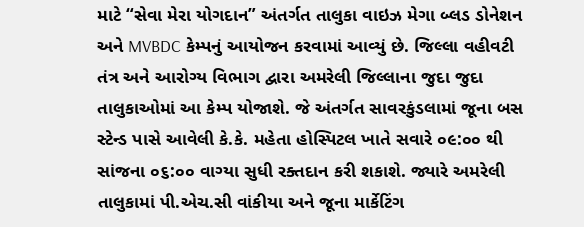માટે “સેવા મેરા યોગદાન” અંતર્ગત તાલુકા વાઇઝ મેગા બ્લડ ડોનેશન અને MVBDC કેમ્પનું આયોજન કરવામાં આવ્યું છે. જિલ્લા વહીવટી તંત્ર અને આરોગ્ય વિભાગ દ્વારા અમરેલી જિલ્લાના જુદા જુદા તાલુકાઓમાં આ કેમ્પ યોજાશે. જે અંતર્ગત સાવરકુંડલામાં જૂના બસ સ્ટેન્ડ પાસે આવેલી કે.કે. મહેતા હોસ્પિટલ ખાતે સવારે ૦૯:૦૦ થી સાંજના ૦૬:૦૦ વાગ્યા સુધી રક્તદાન કરી શકાશે. જ્યારે અમરેલી તાલુકામાં પી.એચ.સી વાંકીયા અને જૂના માર્કેટિંગ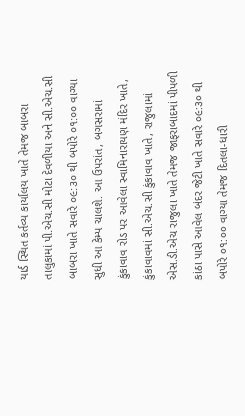યાર્ડ સ્થિત કર્તવ્ય કાર્યાલય ખાતે તેમજ બાબરા તાલુકામાં પી.એચ.સી મોટા દેવળીયા અને સી.એચ.સી બાબરા ખાતે સવારે ૦૯:૩૦ થી બપોરે ૦૧:૦૦ વાગ્યા સુધી આ કેમ્પ ચાલશે. આ ઉપરાંત, બગસરામાં કુંકાવાવ રોડ પર આવેલા સ્વામિનારાયણ મંદિર ખાતે, કુંકાવાવમાં સી.એચ.સી કુંકાવાવ ખાતે, રાજુલામાં એસ.ડી.એચ રાજુલા ખાતે તેમજ જાફરાબાદમાં પીપળી કાંઠા પાસે આવેલ બંદર જેટી ખાતે સવારે ૦૯:૩૦ થી બપોરે ૦૧:૦૦ વાગ્યા તેમજ દિતલા-ધારી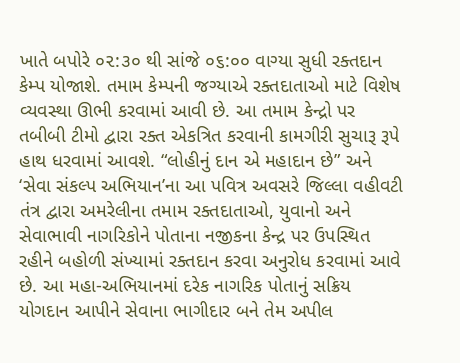ખાતે બપોરે ૦૨:૩૦ થી સાંજે ૦૬:૦૦ વાગ્યા સુધી રક્તદાન કેમ્પ યોજાશે. તમામ કેમ્પની જગ્યાએ રક્તદાતાઓ માટે વિશેષ વ્યવસ્થા ઊભી કરવામાં આવી છે. આ તમામ કેન્દ્રો પર તબીબી ટીમો દ્વારા રક્ત એકત્રિત કરવાની કામગીરી સુચારૂ રૂપે હાથ ધરવામાં આવશે. “લોહીનું દાન એ મહાદાન છે” અને ‘સેવા સંકલ્પ અભિયાન’ના આ પવિત્ર અવસરે જિલ્લા વહીવટી તંત્ર દ્વારા અમરેલીના તમામ રક્તદાતાઓ, યુવાનો અને સેવાભાવી નાગરિકોને પોતાના નજીકના કેન્દ્ર પર ઉપસ્થિત રહીને બહોળી સંખ્યામાં રક્તદાન કરવા અનુરોધ કરવામાં આવે છે. આ મહા-અભિયાનમાં દરેક નાગરિક પોતાનું સક્રિય યોગદાન આપીને સેવાના ભાગીદાર બને તેમ અપીલ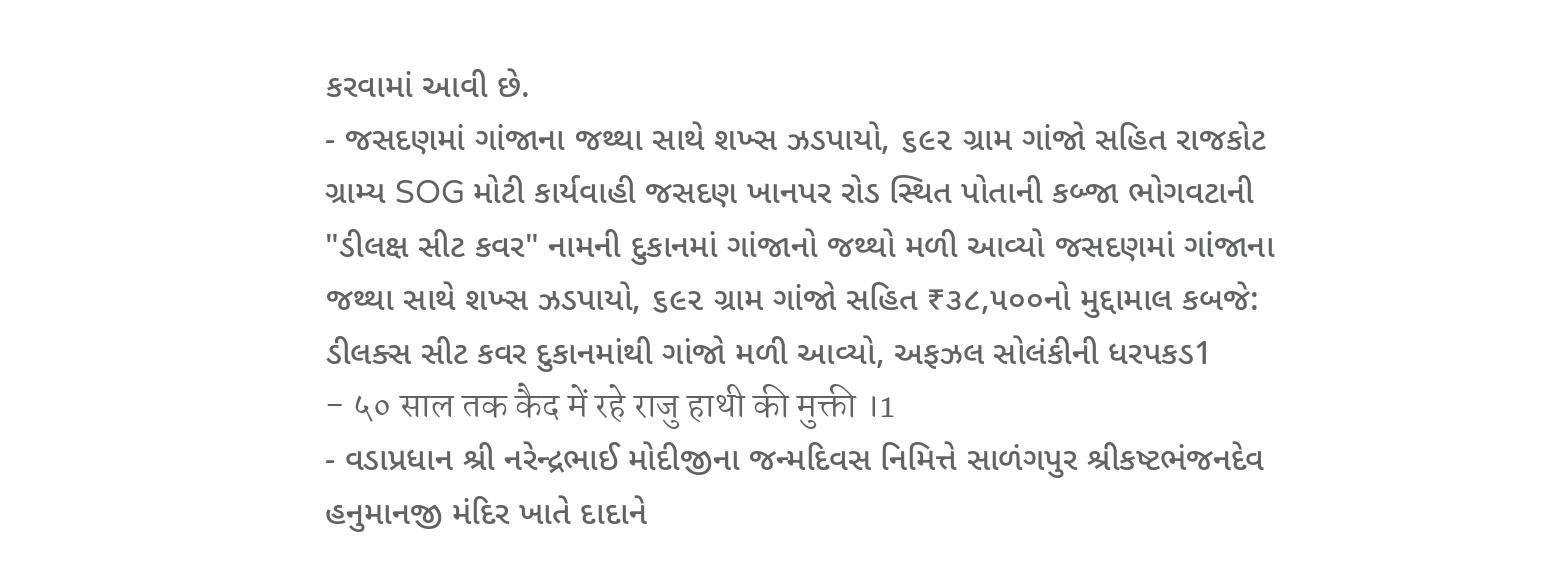કરવામાં આવી છે.
- જસદણમાં ગાંજાના જથ્થા સાથે શખ્સ ઝડપાયો, ૬૯૨ ગ્રામ ગાંજો સહિત રાજકોટ ગ્રામ્ય SOG મોટી કાર્યવાહી જસદણ ખાનપર રોડ સ્થિત પોતાની કબ્જા ભોગવટાની "ડીલક્ષ સીટ કવર" નામની દુકાનમાં ગાંજાનો જથ્થો મળી આવ્યો જસદણમાં ગાંજાના જથ્થા સાથે શખ્સ ઝડપાયો, ૬૯૨ ગ્રામ ગાંજો સહિત ₹૩૮,૫૦૦નો મુદ્દામાલ કબજે: ડીલક્સ સીટ કવર દુકાનમાંથી ગાંજો મળી આવ્યો, અફઝલ સોલંકીની ધરપકડ1
- ५० साल तक कैद में रहे राजु हाथी की मुक्ती ।1
- વડાપ્રધાન શ્રી નરેન્દ્રભાઈ મોદીજીના જન્મદિવસ નિમિત્તે સાળંગપુર શ્રીકષ્ટભંજનદેવ હનુમાનજી મંદિર ખાતે દાદાને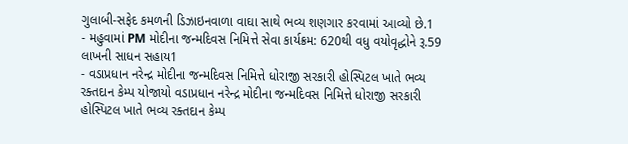ગુલાબી-સફેદ કમળની ડિઝાઇનવાળા વાઘા સાથે ભવ્ય શણગાર કરવામાં આવ્યો છે.1
- મહુવામાં PM મોદીના જન્મદિવસ નિમિત્તે સેવા કાર્યક્રમ: 620થી વધુ વયોવૃદ્ધોને રૂ.59 લાખની સાધન સહાય1
- વડાપ્રધાન નરેન્દ્ર મોદીના જન્મદિવસ નિમિત્તે ધોરાજી સરકારી હોસ્પિટલ ખાતે ભવ્ય રક્તદાન કેમ્પ યોજાયો વડાપ્રધાન નરેન્દ્ર મોદીના જન્મદિવસ નિમિત્તે ધોરાજી સરકારી હોસ્પિટલ ખાતે ભવ્ય રક્તદાન કેમ્પ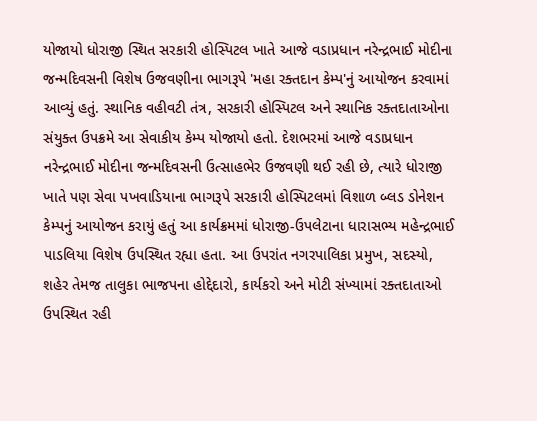યોજાયો ધોરાજી સ્થિત સરકારી હોસ્પિટલ ખાતે આજે વડાપ્રધાન નરેન્દ્રભાઈ મોદીના જન્મદિવસની વિશેષ ઉજવણીના ભાગરૂપે 'મહા રક્તદાન કેમ્પ'નું આયોજન કરવામાં આવ્યું હતું. સ્થાનિક વહીવટી તંત્ર, સરકારી હોસ્પિટલ અને સ્થાનિક રક્તદાતાઓના સંયુક્ત ઉપક્રમે આ સેવાકીય કેમ્પ યોજાયો હતો. દેશભરમાં આજે વડાપ્રધાન નરેન્દ્રભાઈ મોદીના જન્મદિવસની ઉત્સાહભેર ઉજવણી થઈ રહી છે, ત્યારે ધોરાજી ખાતે પણ સેવા પખવાડિયાના ભાગરૂપે સરકારી હોસ્પિટલમાં વિશાળ બ્લડ ડોનેશન કેમ્પનું આયોજન કરાયું હતું આ કાર્યક્રમમાં ધોરાજી-ઉપલેટાના ધારાસભ્ય મહેન્દ્રભાઈ પાડલિયા વિશેષ ઉપસ્થિત રહ્યા હતા. આ ઉપરાંત નગરપાલિકા પ્રમુખ, સદસ્યો, શહેર તેમજ તાલુકા ભાજપના હોદ્દેદારો, કાર્યકરો અને મોટી સંખ્યામાં રક્તદાતાઓ ઉપસ્થિત રહી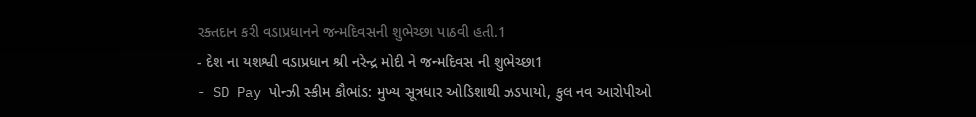રક્તદાન કરી વડાપ્રધાનને જન્મદિવસની શુભેચ્છા પાઠવી હતી.1
- દેશ ના યશશ્વી વડાપ્રધાન શ્રી નરેન્દ્ર મોદી ને જન્મદિવસ ની શુભેચ્છા1
- SD Pay પોન્ઝી સ્કીમ કૌભાંડ: મુખ્ય સૂત્રધાર ઓડિશાથી ઝડપાયો, કુલ નવ આરોપીઓ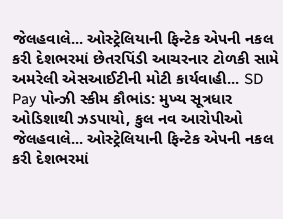જેલહવાલે... ઓસ્ટ્રેલિયાની ફિન્ટેક એપની નકલ કરી દેશભરમાં છેતરપિંડી આચરનાર ટોળકી સામે અમરેલી એસઆઈટીની મોટી કાર્યવાહી... SD Pay પોન્ઝી સ્કીમ કૌભાંડ: મુખ્ય સૂત્રધાર ઓડિશાથી ઝડપાયો, કુલ નવ આરોપીઓ જેલહવાલે... ઓસ્ટ્રેલિયાની ફિન્ટેક એપની નકલ કરી દેશભરમાં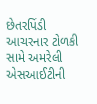છેતરપિંડી આચરનાર ટોળકી સામે અમરેલી એસઆઈટીની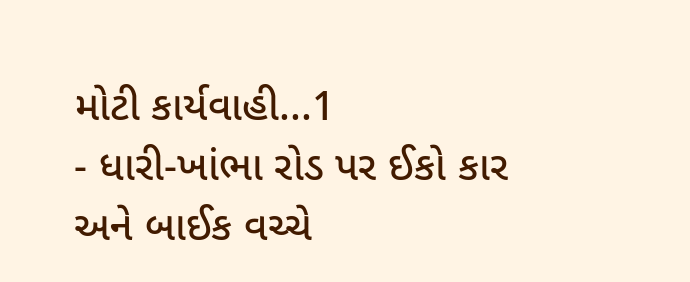મોટી કાર્યવાહી...1
- ધારી-ખાંભા રોડ પર ઈકો કાર અને બાઈક વચ્ચે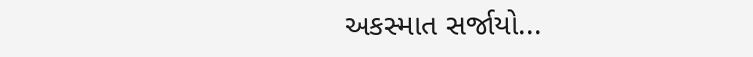અકસ્માત સર્જાયો...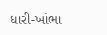ધારી-ખાંભા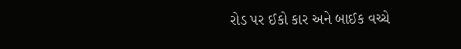રોડ પર ઈકો કાર અને બાઈક વચ્ચે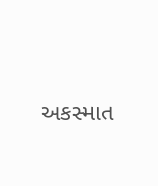અકસ્માત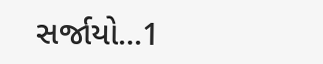સર્જાયો...1